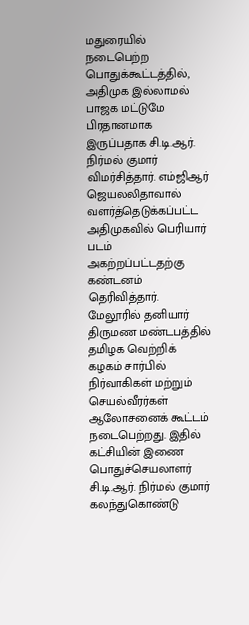மதுரையில் நடைபெற்ற பொதுக்கூட்டத்தில், அதிமுக இல்லாமல் பாஜக மட்டுமே பிரதானமாக இருப்பதாக சி.டி.ஆர். நிர்மல் குமார் விமர்சித்தார். எம்ஜிஆர் ஜெயலலிதாவால் வளர்த்தெடுக்கப்பட்ட அதிமுகவில் பெரியார் படம் அகற்றப்பட்டதற்கு கண்டனம் தெரிவித்தார்.
மேலூரில் தனியார் திருமண மண்டபத்தில் தமிழக வெற்றிக் கழகம் சார்பில் நிர்வாகிகள் மற்றும் செயல்வீரர்கள் ஆலோசனைக் கூட்டம் நடைபெற்றது. இதில் கட்சியின் இணை பொதுச்செயலாளர் சி.டி.ஆர். நிர்மல் குமார் கலந்துகொண்டு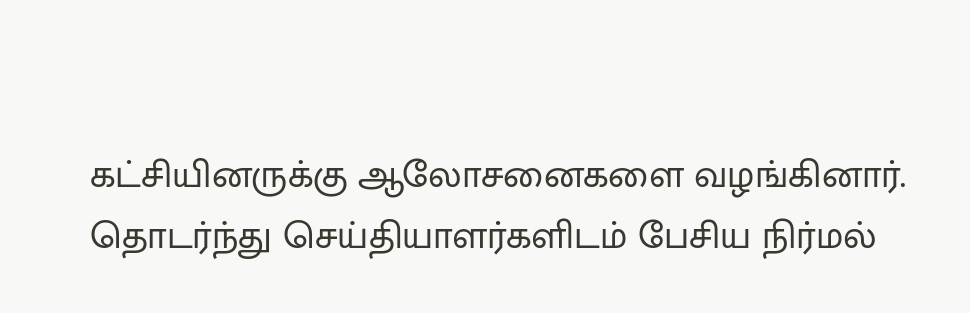கட்சியினருக்கு ஆலோசனைகளை வழங்கினார்.
தொடர்ந்து செய்தியாளர்களிடம் பேசிய நிர்மல்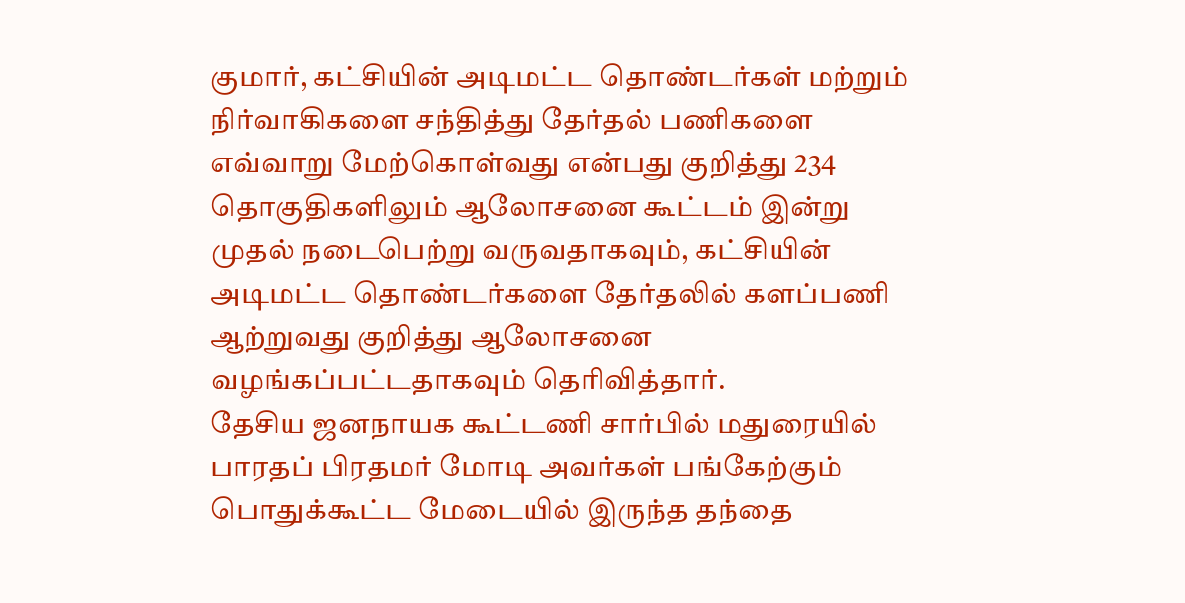குமார், கட்சியின் அடிமட்ட தொண்டர்கள் மற்றும் நிர்வாகிகளை சந்தித்து தேர்தல் பணிகளை எவ்வாறு மேற்கொள்வது என்பது குறித்து 234 தொகுதிகளிலும் ஆலோசனை கூட்டம் இன்று முதல் நடைபெற்று வருவதாகவும், கட்சியின் அடிமட்ட தொண்டர்களை தேர்தலில் களப்பணி ஆற்றுவது குறித்து ஆலோசனை வழங்கப்பட்டதாகவும் தெரிவித்தார்.
தேசிய ஜனநாயக கூட்டணி சார்பில் மதுரையில் பாரதப் பிரதமர் மோடி அவர்கள் பங்கேற்கும் பொதுக்கூட்ட மேடையில் இருந்த தந்தை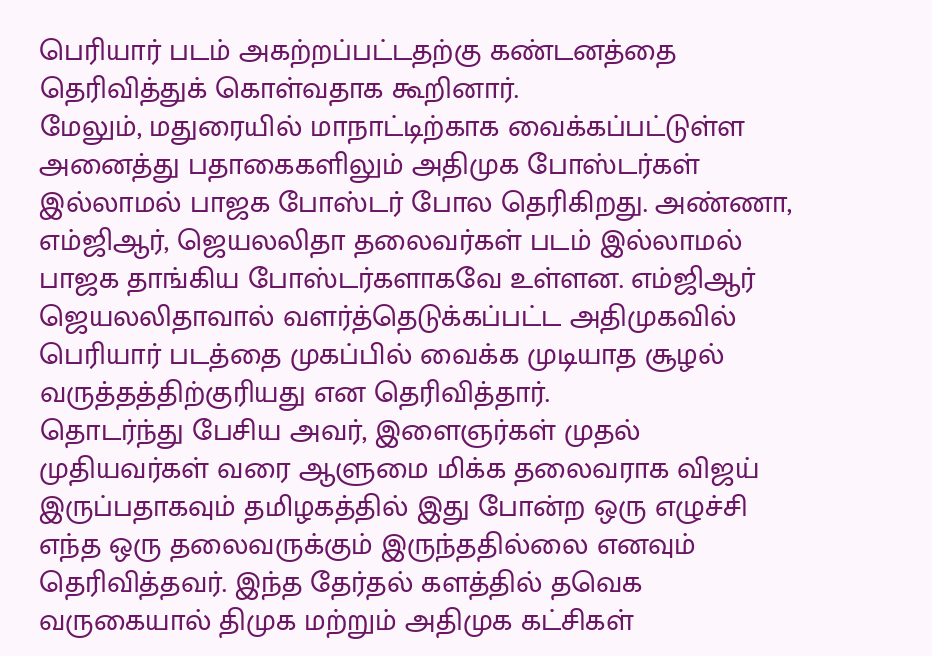பெரியார் படம் அகற்றப்பட்டதற்கு கண்டனத்தை தெரிவித்துக் கொள்வதாக கூறினார்.
மேலும், மதுரையில் மாநாட்டிற்காக வைக்கப்பட்டுள்ள அனைத்து பதாகைகளிலும் அதிமுக போஸ்டர்கள் இல்லாமல் பாஜக போஸ்டர் போல தெரிகிறது. அண்ணா, எம்ஜிஆர், ஜெயலலிதா தலைவர்கள் படம் இல்லாமல் பாஜக தாங்கிய போஸ்டர்களாகவே உள்ளன. எம்ஜிஆர் ஜெயலலிதாவால் வளர்த்தெடுக்கப்பட்ட அதிமுகவில் பெரியார் படத்தை முகப்பில் வைக்க முடியாத சூழல் வருத்தத்திற்குரியது என தெரிவித்தார்.
தொடர்ந்து பேசிய அவர், இளைஞர்கள் முதல் முதியவர்கள் வரை ஆளுமை மிக்க தலைவராக விஜய் இருப்பதாகவும் தமிழகத்தில் இது போன்ற ஒரு எழுச்சி எந்த ஒரு தலைவருக்கும் இருந்ததில்லை எனவும் தெரிவித்தவர். இந்த தேர்தல் களத்தில் தவெக வருகையால் திமுக மற்றும் அதிமுக கட்சிகள்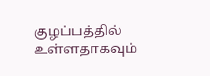குழப்பத்தில் உள்ளதாகவும்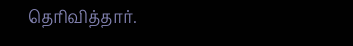தெரிவித்தார்.